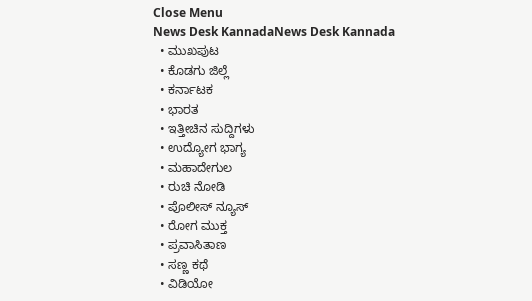Close Menu
News Desk KannadaNews Desk Kannada
  • ಮುಖಪುಟ
  • ಕೊಡಗು ಜಿಲ್ಲೆ
  • ಕರ್ನಾಟಕ
  • ಭಾರತ
  • ಇತ್ತೀಚಿನ ಸುದ್ದಿಗಳು
  • ಉದ್ಯೋಗ ಭಾಗ್ಯ
  • ಮಹಾದೇಗುಲ
  • ರುಚಿ ನೋಡಿ
  • ಪೊಲೀಸ್ ನ್ಯೂಸ್
  • ರೋಗ ಮುಕ್ತ
  • ಪ್ರವಾಸಿತಾಣ
  • ಸಣ್ಣ ಕಥೆ
  • ವಿಡಿಯೋ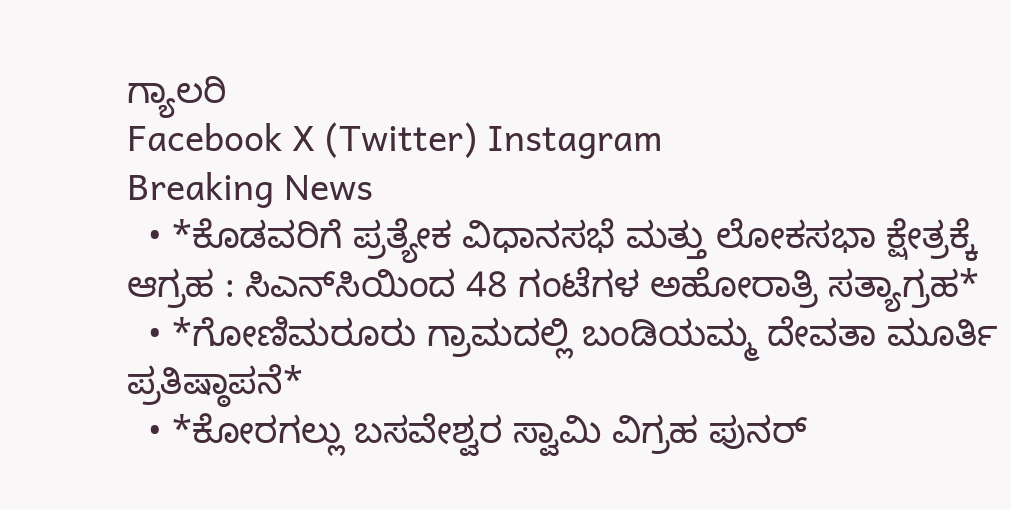ಗ್ಯಾಲರಿ
Facebook X (Twitter) Instagram
Breaking News
  • *ಕೊಡವರಿಗೆ ಪ್ರತ್ಯೇಕ ವಿಧಾನಸಭೆ ಮತ್ತು ಲೋಕಸಭಾ ಕ್ಷೇತ್ರಕ್ಕೆ ಆಗ್ರಹ : ಸಿಎನ್‌ಸಿಯಿಂದ 48 ಗಂಟೆಗಳ ಅಹೋರಾತ್ರಿ ಸತ್ಯಾಗ್ರಹ*
  • *ಗೋಣಿಮರೂರು ಗ್ರಾಮದಲ್ಲಿ ಬಂಡಿಯಮ್ಮ ದೇವತಾ ಮೂರ್ತಿ ಪ್ರತಿಷ್ಠಾಪನೆ*
  • *ಕೋರಗಲ್ಲು ಬಸವೇಶ್ವರ ಸ್ವಾಮಿ ವಿಗ್ರಹ ಪುನರ್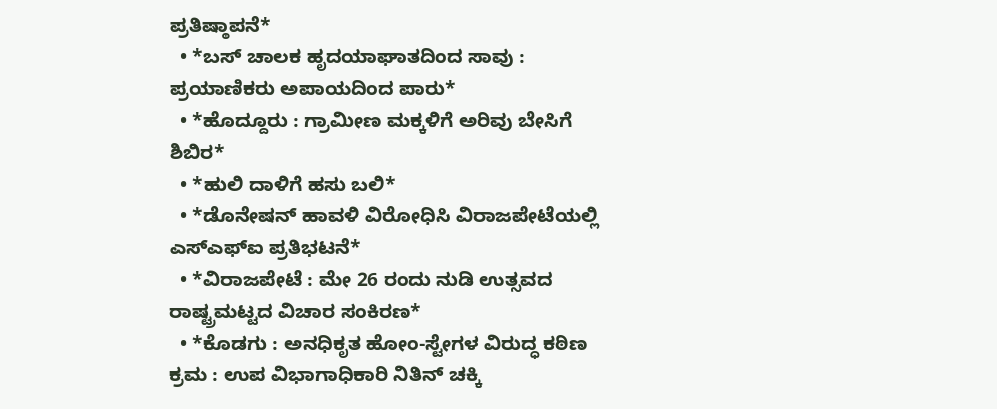ಪ್ರತಿಷ್ಠಾಪನೆ*
  • *ಬಸ್ ಚಾಲಕ ಹೃದಯಾಘಾತದಿಂದ ಸಾವು : ಪ್ರಯಾಣಿಕರು ಅಪಾಯದಿಂದ ಪಾರು*
  • *ಹೊದ್ದೂರು : ಗ್ರಾಮೀಣ ಮಕ್ಕಳಿಗೆ ಅರಿವು ಬೇಸಿಗೆ ಶಿಬಿರ*
  • *ಹುಲಿ ದಾಳಿಗೆ ಹಸು ಬಲಿ*
  • *ಡೊನೇಷನ್ ಹಾವಳಿ ವಿರೋಧಿಸಿ ವಿರಾಜಪೇಟೆಯಲ್ಲಿ ಎಸ್‍ಎಫ್‍ಐ ಪ್ರತಿಭಟನೆ*
  • *ವಿರಾಜಪೇಟೆ : ಮೇ 26 ರಂದು ನುಡಿ ಉತ್ಸವದ ರಾಷ್ಟ್ರಮಟ್ಟದ ವಿಚಾರ ಸಂಕಿರಣ*
  • *ಕೊಡಗು : ಅನಧಿಕೃತ ಹೋಂ-ಸ್ಟೇಗಳ ವಿರುದ್ಧ ಕಠಿಣ ಕ್ರಮ : ಉಪ ವಿಭಾಗಾಧಿಕಾರಿ ನಿತಿನ್ ಚಕ್ಕಿ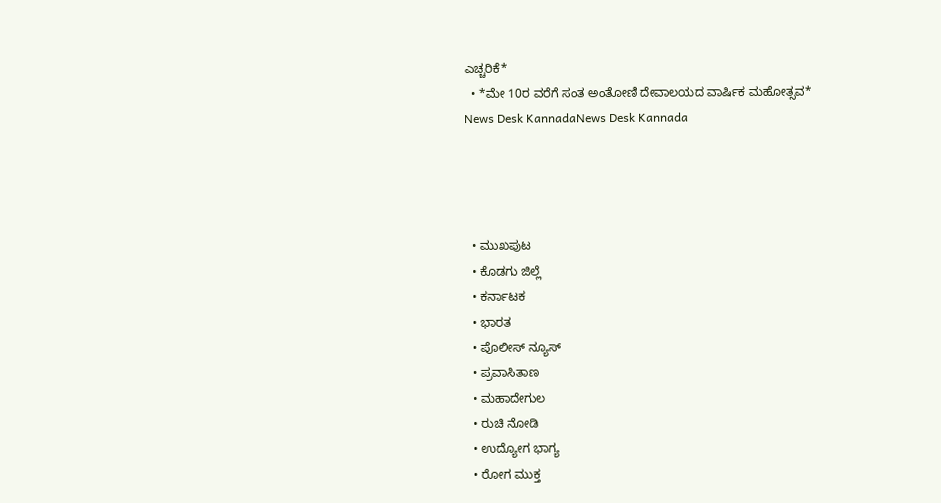ಎಚ್ಚರಿಕೆ*
  • *ಮೇ 10ರ ವರೆಗೆ ಸಂತ ಅಂತೋಣಿ ದೇವಾಲಯದ ವಾರ್ಷಿಕ ಮಹೋತ್ಸವ*
News Desk KannadaNews Desk Kannada




  • ಮುಖಪುಟ
  • ಕೊಡಗು ಜಿಲ್ಲೆ
  • ಕರ್ನಾಟಕ
  • ಭಾರತ
  • ಪೊಲೀಸ್ ನ್ಯೂಸ್
  • ಪ್ರವಾಸಿತಾಣ
  • ಮಹಾದೇಗುಲ
  • ರುಚಿ ನೋಡಿ
  • ಉದ್ಯೋಗ ಭಾಗ್ಯ
  • ರೋಗ ಮುಕ್ತ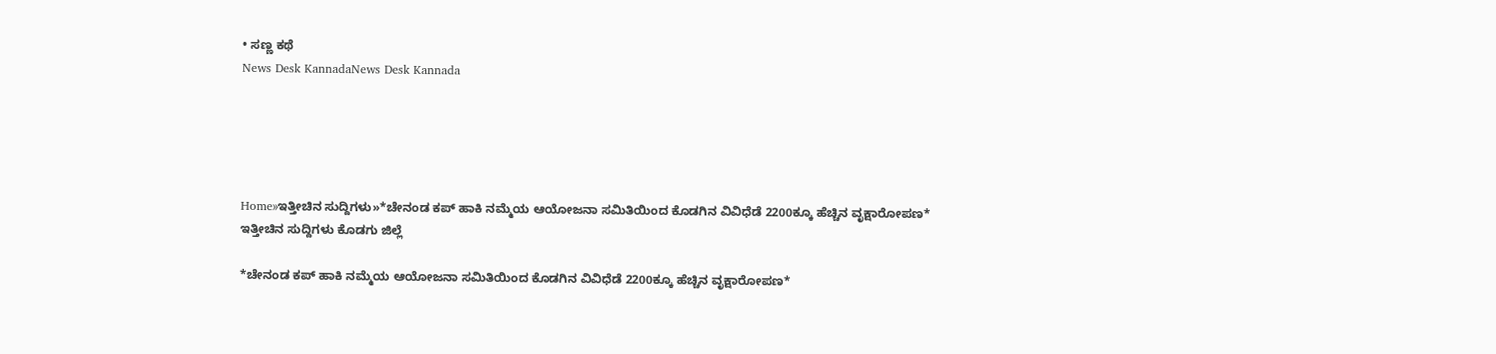• ಸಣ್ಣ ಕಥೆ
News Desk KannadaNews Desk Kannada





Home»ಇತ್ತೀಚಿನ ಸುದ್ದಿಗಳು»*ಚೇನಂಡ ಕಪ್ ಹಾಕಿ ನಮ್ಮೆಯ ಆಯೋಜನಾ ಸಮಿತಿಯಿಂದ ಕೊಡಗಿನ ವಿವಿಧೆಡೆ 2200ಕ್ಕೂ ಹೆಚ್ಚಿನ ವೃಕ್ಷಾರೋಪಣ*
ಇತ್ತೀಚಿನ ಸುದ್ದಿಗಳು ಕೊಡಗು ಜಿಲ್ಲೆ

*ಚೇನಂಡ ಕಪ್ ಹಾಕಿ ನಮ್ಮೆಯ ಆಯೋಜನಾ ಸಮಿತಿಯಿಂದ ಕೊಡಗಿನ ವಿವಿಧೆಡೆ 2200ಕ್ಕೂ ಹೆಚ್ಚಿನ ವೃಕ್ಷಾರೋಪಣ*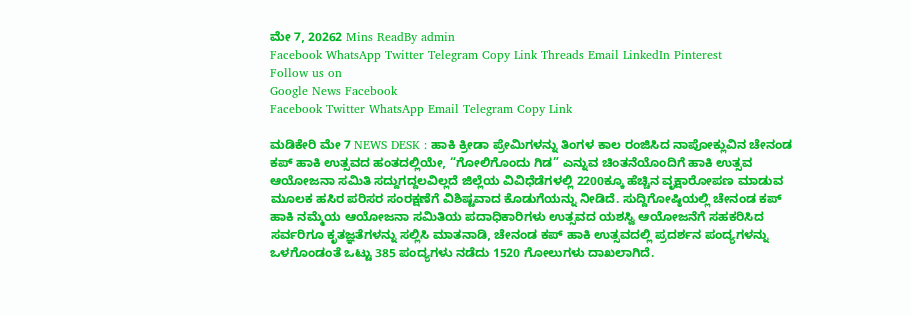ಮೇ 7, 20262 Mins ReadBy admin
Facebook WhatsApp Twitter Telegram Copy Link Threads Email LinkedIn Pinterest
Follow us on
Google News Facebook
Facebook Twitter WhatsApp Email Telegram Copy Link

ಮಡಿಕೇರಿ ಮೇ 7 NEWS DESK : ಹಾಕಿ ಕ್ರೀಡಾ ಪ್ರೇಮಿಗಳನ್ನು ತಿಂಗಳ ಕಾಲ ರಂಜಿಸಿದ ನಾಪೋಕ್ಲುವಿನ ಚೇನಂಡ ಕಪ್ ಹಾಕಿ ಉತ್ಸವದ ಹಂತದಲ್ಲಿಯೇ, “ಗೋಲಿಗೊಂದು ಗಿಡ” ಎನ್ನುವ ಚಿಂತನೆಯೊಂದಿಗೆ ಹಾಕಿ ಉತ್ಸವ ಆಯೋಜನಾ ಸಮಿತಿ ಸದ್ದುಗದ್ದಲವಿಲ್ಲದೆ ಜಿಲ್ಲೆಯ ವಿವಿಧೆಡೆಗಳಲ್ಲಿ 2200ಕ್ಕೂ ಹೆಚ್ಚಿನ ವೃಕ್ಷಾರೋಪಣ ಮಾಡುವ ಮೂಲಕ ಹಸಿರ ಪರಿಸರ ಸಂರಕ್ಷಣೆಗೆ ವಿಶಿಷ್ಟವಾದ ಕೊಡುಗೆಯನ್ನು ನೀಡಿದೆ. ಸುದ್ದಿಗೋಷ್ಠಿಯಲ್ಲಿ ಚೇನಂಡ ಕಪ್ ಹಾಕಿ ನಮ್ಮೆಯ ಆಯೋಜನಾ ಸಮಿತಿಯ ಪದಾಧಿಕಾರಿಗಳು ಉತ್ಸವದ ಯಶಸ್ವಿ ಆಯೋಜನೆಗೆ ಸಹಕರಿಸಿದ ಸರ್ವರಿಗೂ ಕೃತಜ್ಞತೆಗಳನ್ನು ಸಲ್ಲಿಸಿ ಮಾತನಾಡಿ, ಚೇನಂಡ ಕಪ್ ಹಾಕಿ ಉತ್ಸವದಲ್ಲಿ ಪ್ರದರ್ಶನ ಪಂದ್ಯಗಳನ್ನು ಒಳಗೊಂಡಂತೆ ಒಟ್ಟು 385 ಪಂದ್ಯಗಳು ನಡೆದು 1520 ಗೋಲುಗಳು ದಾಖಲಾಗಿದೆ.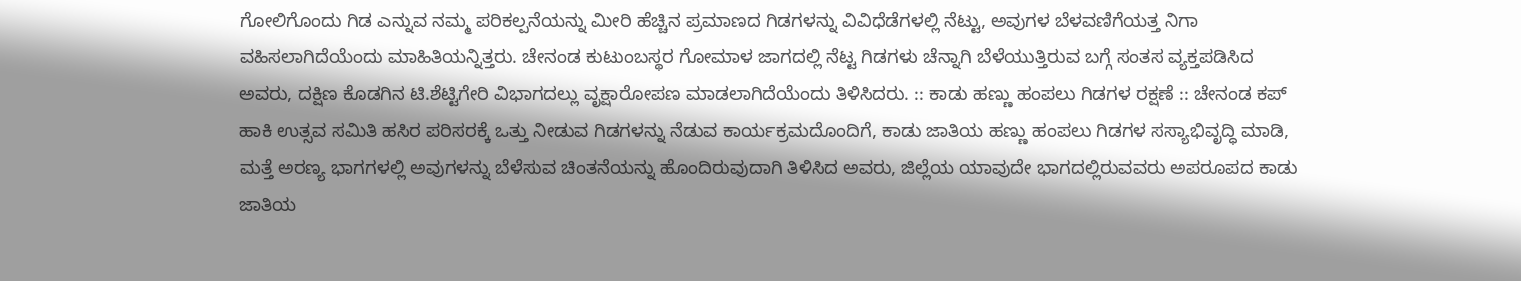ಗೋಲಿಗೊಂದು ಗಿಡ ಎನ್ನುವ ನಮ್ಮ ಪರಿಕಲ್ಪನೆಯನ್ನು ಮೀರಿ ಹೆಚ್ಚಿನ ಪ್ರಮಾಣದ ಗಿಡಗಳನ್ನು ವಿವಿಧೆಡೆಗಳಲ್ಲಿ ನೆಟ್ಟು, ಅವುಗಳ ಬೆಳವಣಿಗೆಯತ್ತ ನಿಗಾ ವಹಿಸಲಾಗಿದೆಯೆಂದು ಮಾಹಿತಿಯನ್ನಿತ್ತರು. ಚೇನಂಡ ಕುಟುಂಬಸ್ಥರ ಗೋಮಾಳ ಜಾಗದಲ್ಲಿ ನೆಟ್ಟ ಗಿಡಗಳು ಚೆನ್ನಾಗಿ ಬೆಳೆಯುತ್ತಿರುವ ಬಗ್ಗೆ ಸಂತಸ ವ್ಯಕ್ತಪಡಿಸಿದ ಅವರು, ದಕ್ಷಿಣ ಕೊಡಗಿನ ಟಿ.ಶೆಟ್ಟಿಗೇರಿ ವಿಭಾಗದಲ್ಲು ವೃಕ್ಷಾರೋಪಣ ಮಾಡಲಾಗಿದೆಯೆಂದು ತಿಳಿಸಿದರು. :: ಕಾಡು ಹಣ್ಣು ಹಂಪಲು ಗಿಡಗಳ ರಕ್ಷಣೆ :: ಚೇನಂಡ ಕಪ್ ಹಾಕಿ ಉತ್ಸವ ಸಮಿತಿ ಹಸಿರ ಪರಿಸರಕ್ಕೆ ಒತ್ತು ನೀಡುವ ಗಿಡಗಳನ್ನು ನೆಡುವ ಕಾರ್ಯಕ್ರಮದೊಂದಿಗೆ, ಕಾಡು ಜಾತಿಯ ಹಣ್ಣು ಹಂಪಲು ಗಿಡಗಳ ಸಸ್ಯಾಭಿವೃದ್ಧಿ ಮಾಡಿ, ಮತ್ತೆ ಅರಣ್ಯ ಭಾಗಗಳಲ್ಲಿ ಅವುಗಳನ್ನು ಬೆಳೆಸುವ ಚಿಂತನೆಯನ್ನು ಹೊಂದಿರುವುದಾಗಿ ತಿಳಿಸಿದ ಅವರು, ಜಿಲ್ಲೆಯ ಯಾವುದೇ ಭಾಗದಲ್ಲಿರುವವರು ಅಪರೂಪದ ಕಾಡು ಜಾತಿಯ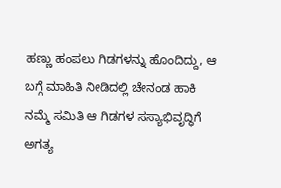ಹಣ್ಣು ಹಂಪಲು ಗಿಡಗಳನ್ನು ಹೊಂದಿದ್ದು, ಆ ಬಗ್ಗೆ ಮಾಹಿತಿ ನೀಡಿದಲ್ಲಿ ಚೇನಂಡ ಹಾಕಿ ನಮ್ಮೆ ಸಮಿತಿ ಆ ಗಿಡಗಳ ಸಸ್ಯಾಭಿವೃದ್ಧಿಗೆ ಅಗತ್ಯ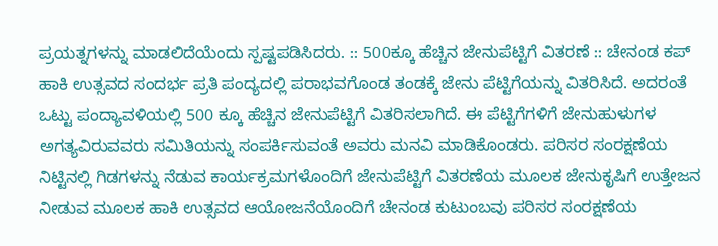ಪ್ರಯತ್ನಗಳನ್ನು ಮಾಡಲಿದೆಯೆಂದು ಸ್ಪಷ್ಟಪಡಿಸಿದರು. :: 500ಕ್ಕೂ ಹೆಚ್ಚಿನ ಜೇನುಪೆಟ್ಟಿಗೆ ವಿತರಣೆ :: ಚೇನಂಡ ಕಪ್ ಹಾಕಿ ಉತ್ಸವದ ಸಂದರ್ಭ ಪ್ರತಿ ಪಂದ್ಯದಲ್ಲಿ ಪರಾಭವಗೊಂಡ ತಂಡಕ್ಕೆ ಜೇನು ಪೆಟ್ಟಿಗೆಯನ್ನು ವಿತರಿಸಿದೆ. ಅದರಂತೆ ಒಟ್ಟು ಪಂದ್ಯಾವಳಿಯಲ್ಲಿ 500 ಕ್ಕೂ ಹೆಚ್ಚಿನ ಜೇನುಪೆಟ್ಟಿಗೆ ವಿತರಿಸಲಾಗಿದೆ. ಈ ಪೆಟ್ಟಿಗೆಗಳಿಗೆ ಜೇನುಹುಳುಗಳ ಅಗತ್ಯವಿರುವವರು ಸಮಿತಿಯನ್ನು ಸಂಪರ್ಕಿಸುವಂತೆ ಅವರು ಮನವಿ ಮಾಡಿಕೊಂಡರು. ಪರಿಸರ ಸಂರಕ್ಷಣೆಯ ನಿಟ್ಟಿನಲ್ಲಿ ಗಿಡಗಳನ್ನು ನೆಡುವ ಕಾರ್ಯಕ್ರಮಗಳೊಂದಿಗೆ ಜೇನುಪೆಟ್ಟಿಗೆ ವಿತರಣೆಯ ಮೂಲಕ ಜೇನುಕೃಷಿಗೆ ಉತ್ತೇಜನ ನೀಡುವ ಮೂಲಕ ಹಾಕಿ ಉತ್ಸವದ ಆಯೋಜನೆಯೊಂದಿಗೆ ಚೇನಂಡ ಕುಟುಂಬವು ಪರಿಸರ ಸಂರಕ್ಷಣೆಯ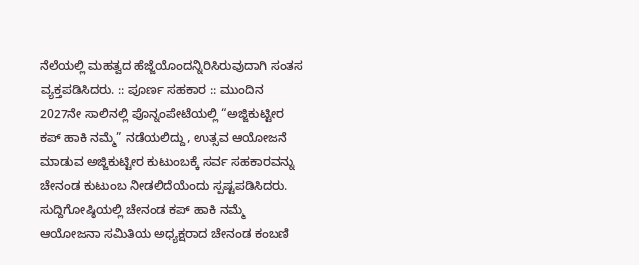ನೆಲೆಯಲ್ಲಿ ಮಹತ್ವದ ಹೆಜ್ಜೆಯೊಂದನ್ನಿರಿಸಿರುವುದಾಗಿ ಸಂತಸ ವ್ಯಕ್ತಪಡಿಸಿದರು. :: ಪೂರ್ಣ ಸಹಕಾರ :: ಮುಂದಿನ 2027ನೇ ಸಾಲಿನಲ್ಲಿ ಪೊನ್ನಂಪೇಟೆಯಲ್ಲಿ “ಅಜ್ಜಿಕುಟ್ಟೀರ ಕಪ್ ಹಾಕಿ ನಮ್ಮೆ” ನಡೆಯಲಿದ್ದು, ಉತ್ಸವ ಆಯೋಜನೆ ಮಾಡುವ ಅಜ್ಜಿಕುಟ್ಟೀರ ಕುಟುಂಬಕ್ಕೆ ಸರ್ವ ಸಹಕಾರವನ್ನು ಚೇನಂಡ ಕುಟುಂಬ ನೀಡಲಿದೆಯೆಂದು ಸ್ಪಷ್ಟಪಡಿಸಿದರು. ಸುದ್ದಿಗೋಷ್ಠಿಯಲ್ಲಿ ಚೇನಂಡ ಕಪ್ ಹಾಕಿ ನಮ್ಮೆ ಆಯೋಜನಾ ಸಮಿತಿಯ ಅಧ್ಯಕ್ಷರಾದ ಚೇನಂಡ ಕಂಬಣಿ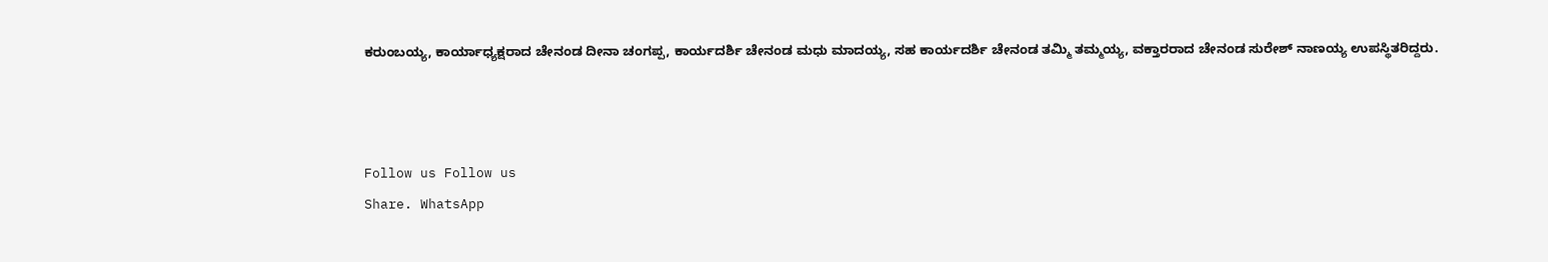ಕರುಂಬಯ್ಯ, ಕಾರ್ಯಾಧ್ಯಕ್ಷರಾದ ಚೇನಂಡ ದೀನಾ ಚಂಗಪ್ಪ, ಕಾರ್ಯದರ್ಶಿ ಚೇನಂಡ ಮಧು ಮಾದಯ್ಯ, ಸಹ ಕಾರ್ಯದರ್ಶಿ ಚೇನಂಡ ತಮ್ಮಿ ತಮ್ಮಯ್ಯ, ವಕ್ತಾರರಾದ ಚೇನಂಡ ಸುರೇಶ್ ನಾಣಯ್ಯ ಉಪಸ್ಥಿತರಿದ್ದರು.



Follow us Follow us
Share. WhatsApp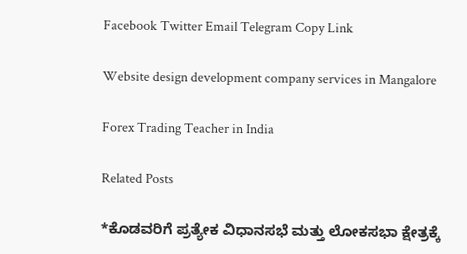Facebook Twitter Email Telegram Copy Link

Website design development company services in Mangalore

Forex Trading Teacher in India

Related Posts

*ಕೊಡವರಿಗೆ ಪ್ರತ್ಯೇಕ ವಿಧಾನಸಭೆ ಮತ್ತು ಲೋಕಸಭಾ ಕ್ಷೇತ್ರಕ್ಕೆ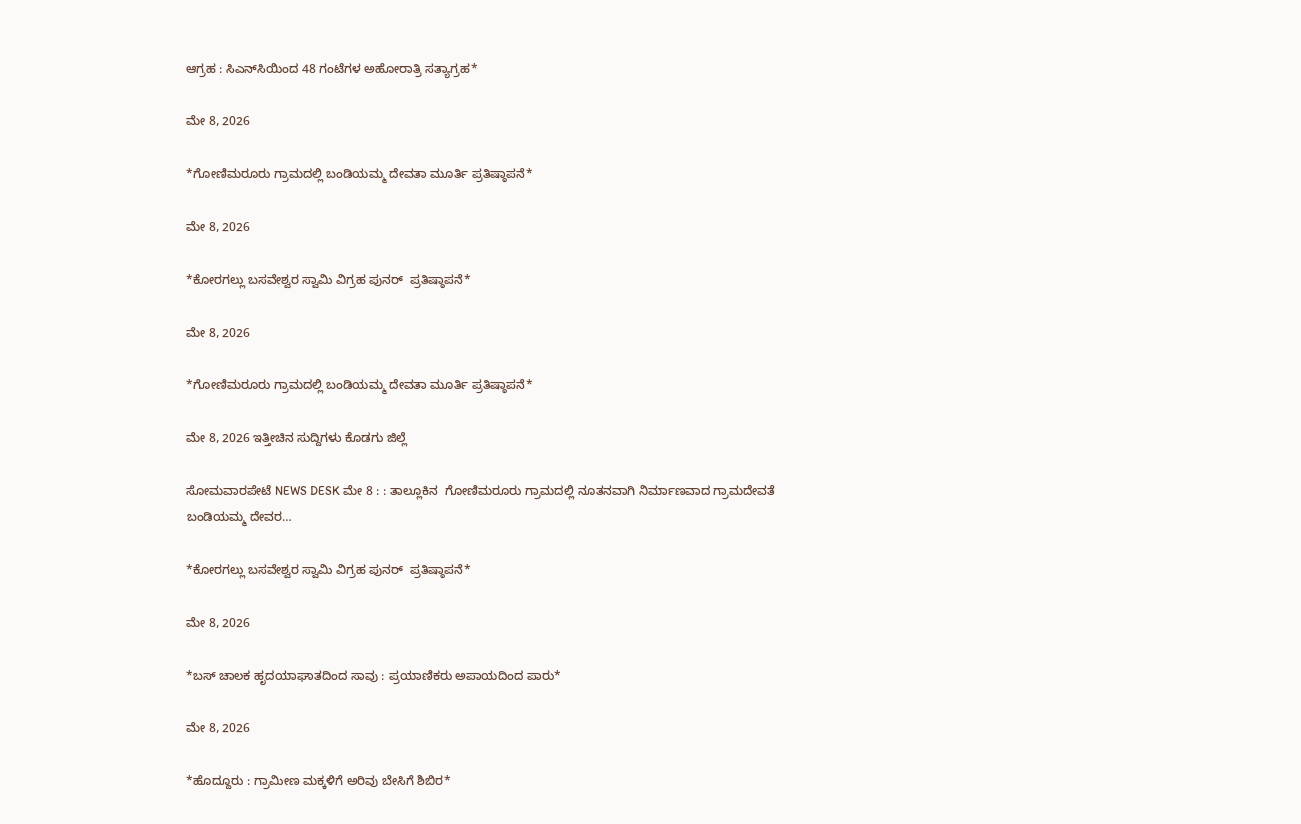ಆಗ್ರಹ : ಸಿಎನ್‌ಸಿಯಿಂದ 48 ಗಂಟೆಗಳ ಅಹೋರಾತ್ರಿ ಸತ್ಯಾಗ್ರಹ*

ಮೇ 8, 2026

*ಗೋಣಿಮರೂರು ಗ್ರಾಮದಲ್ಲಿ ಬಂಡಿಯಮ್ಮ ದೇವತಾ ಮೂರ್ತಿ ಪ್ರತಿಷ್ಠಾಪನೆ*

ಮೇ 8, 2026

*ಕೋರಗಲ್ಲು ಬಸವೇಶ್ವರ ಸ್ವಾಮಿ ವಿಗ್ರಹ ಪುನರ್  ಪ್ರತಿಷ್ಠಾಪನೆ*

ಮೇ 8, 2026

*ಗೋಣಿಮರೂರು ಗ್ರಾಮದಲ್ಲಿ ಬಂಡಿಯಮ್ಮ ದೇವತಾ ಮೂರ್ತಿ ಪ್ರತಿಷ್ಠಾಪನೆ*

ಮೇ 8, 2026 ಇತ್ತೀಚಿನ ಸುದ್ದಿಗಳು ಕೊಡಗು ಜಿಲ್ಲೆ

ಸೋಮವಾರಪೇಟೆ NEWS DESK ಮೇ 8 : : ತಾಲ್ಲೂಕಿನ  ಗೋಣಿಮರೂರು ಗ್ರಾಮದಲ್ಲಿ ನೂತನವಾಗಿ ನಿರ್ಮಾಣವಾದ ಗ್ರಾಮದೇವತೆ ಬಂಡಿಯಮ್ಮ ದೇವರ…

*ಕೋರಗಲ್ಲು ಬಸವೇಶ್ವರ ಸ್ವಾಮಿ ವಿಗ್ರಹ ಪುನರ್  ಪ್ರತಿಷ್ಠಾಪನೆ*

ಮೇ 8, 2026

*ಬಸ್ ಚಾಲಕ ಹೃದಯಾಘಾತದಿಂದ ಸಾವು : ಪ್ರಯಾಣಿಕರು ಅಪಾಯದಿಂದ ಪಾರು*

ಮೇ 8, 2026

*ಹೊದ್ದೂರು : ಗ್ರಾಮೀಣ ಮಕ್ಕಳಿಗೆ ಅರಿವು ಬೇಸಿಗೆ ಶಿಬಿರ*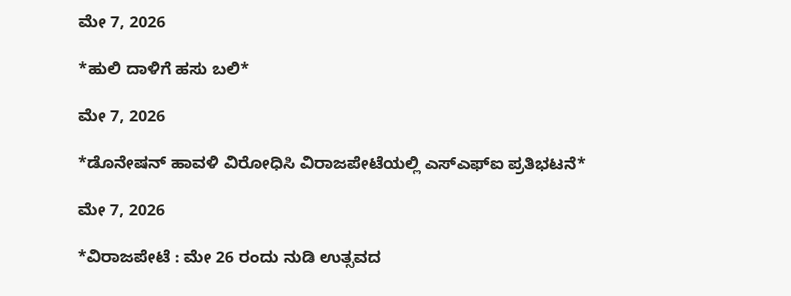ಮೇ 7, 2026

*ಹುಲಿ ದಾಳಿಗೆ ಹಸು ಬಲಿ*

ಮೇ 7, 2026

*ಡೊನೇಷನ್ ಹಾವಳಿ ವಿರೋಧಿಸಿ ವಿರಾಜಪೇಟೆಯಲ್ಲಿ ಎಸ್‍ಎಫ್‍ಐ ಪ್ರತಿಭಟನೆ*

ಮೇ 7, 2026

*ವಿರಾಜಪೇಟೆ : ಮೇ 26 ರಂದು ನುಡಿ ಉತ್ಸವದ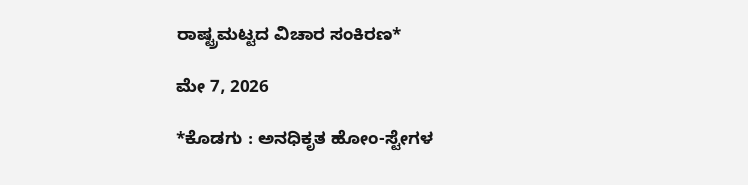ರಾಷ್ಟ್ರಮಟ್ಟದ ವಿಚಾರ ಸಂಕಿರಣ*

ಮೇ 7, 2026

*ಕೊಡಗು : ಅನಧಿಕೃತ ಹೋಂ-ಸ್ಟೇಗಳ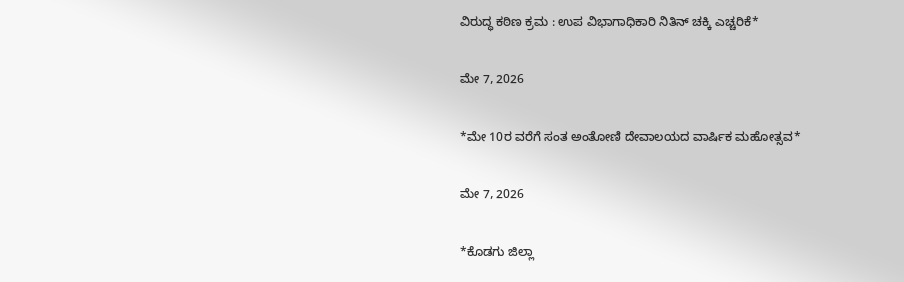ವಿರುದ್ಧ ಕಠಿಣ ಕ್ರಮ : ಉಪ ವಿಭಾಗಾಧಿಕಾರಿ ನಿತಿನ್ ಚಕ್ಕಿ ಎಚ್ಚರಿಕೆ*

ಮೇ 7, 2026

*ಮೇ 10ರ ವರೆಗೆ ಸಂತ ಅಂತೋಣಿ ದೇವಾಲಯದ ವಾರ್ಷಿಕ ಮಹೋತ್ಸವ*

ಮೇ 7, 2026

*ಕೊಡಗು ಜಿಲ್ಲಾ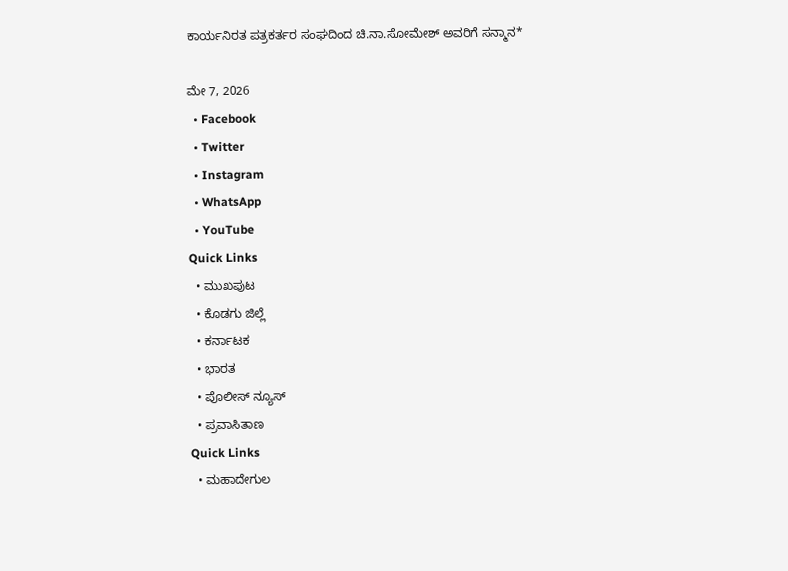ಕಾರ್ಯನಿರತ ಪತ್ರಕರ್ತರ ಸಂಘದಿಂದ ಚಿ.ನಾ.ಸೋಮೇಶ್ ಅವರಿಗೆ ಸನ್ಮಾನ*

ಮೇ 7, 2026
  • Facebook
  • Twitter
  • Instagram
  • WhatsApp
  • YouTube
Quick Links
  • ಮುಖಪುಟ
  • ಕೊಡಗು ಜಿಲ್ಲೆ
  • ಕರ್ನಾಟಕ
  • ಭಾರತ
  • ಪೊಲೀಸ್ ನ್ಯೂಸ್
  • ಪ್ರವಾಸಿತಾಣ
Quick Links
  • ಮಹಾದೇಗುಲ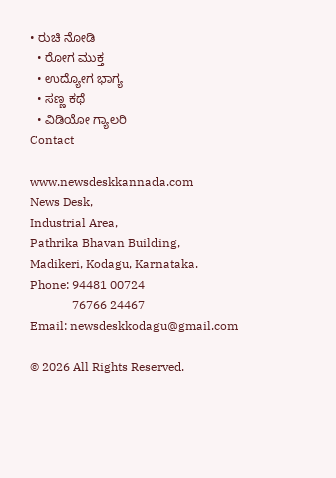• ರುಚಿ ನೋಡಿ
  • ರೋಗ ಮುಕ್ತ
  • ಉದ್ಯೋಗ ಭಾಗ್ಯ
  • ಸಣ್ಣ ಕಥೆ
  • ವಿಡಿಯೋ ಗ್ಯಾಲರಿ
Contact

www.newsdeskkannada.com
News Desk,
Industrial Area,
Pathrika Bhavan Building,
Madikeri, Kodagu, Karnataka.
Phone: 94481 00724
              76766 24467
Email: newsdeskkodagu@gmail.com

© 2026 All Rights Reserved.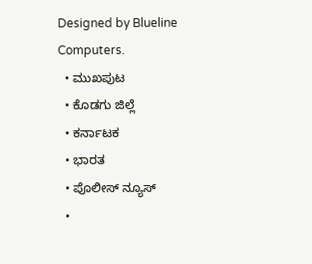Designed by Blueline Computers.
  • ಮುಖಪುಟ
  • ಕೊಡಗು ಜಿಲ್ಲೆ
  • ಕರ್ನಾಟಕ
  • ಭಾರತ
  • ಪೊಲೀಸ್ ನ್ಯೂಸ್
  •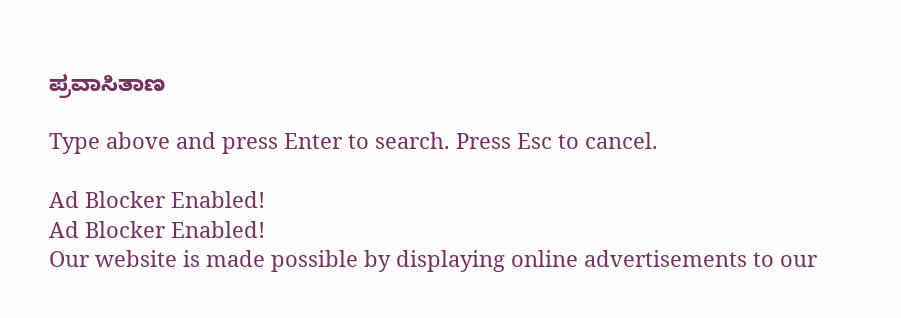ಪ್ರವಾಸಿತಾಣ

Type above and press Enter to search. Press Esc to cancel.

Ad Blocker Enabled!
Ad Blocker Enabled!
Our website is made possible by displaying online advertisements to our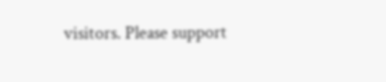visitors. Please support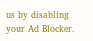us by disabling your Ad Blocker.